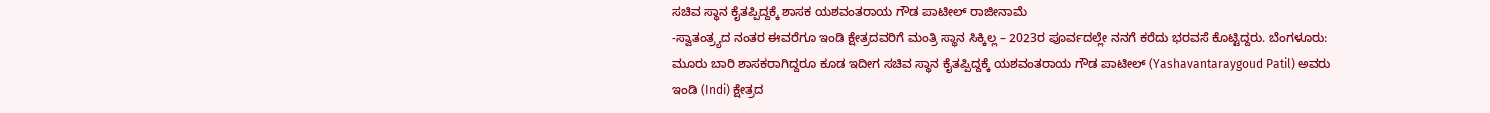ಸಚಿವ ಸ್ಥಾನ ಕೈತಪ್ಪಿದ್ದಕ್ಕೆ ಶಾಸಕ ಯಶವಂತರಾಯ ಗೌಡ ಪಾಟೀಲ್ ರಾಜೀನಾಮೆ
-ಸ್ವಾತಂತ್ರ್ಯದ ನಂತರ ಈವರೆಗೂ ಇಂಡಿ ಕ್ಷೇತ್ರದವರಿಗೆ ಮಂತ್ರಿ ಸ್ಥಾನ ಸಿಕ್ಕಿಲ್ಲ – 2023ರ ಪೂರ್ವದಲ್ಲೇ ನನಗೆ ಕರೆದು ಭರವಸೆ ಕೊಟ್ಟಿದ್ದರು. ಬೆಂಗಳೂರು: ಮೂರು ಬಾರಿ ಶಾಸಕರಾಗಿದ್ದರೂ ಕೂಡ ಇದೀಗ ಸಚಿವ ಸ್ಥಾನ ಕೈತಪ್ಪಿದ್ದಕ್ಕೆ ಯಶವಂತರಾಯ ಗೌಡ ಪಾಟೀಲ್ (Yashavantaraygoud Patil) ಅವರು ಇಂಡಿ (Indi) ಕ್ಷೇತ್ರದ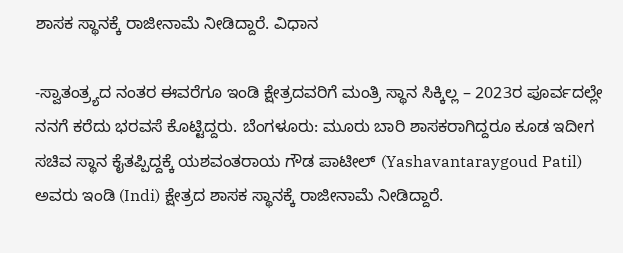ಶಾಸಕ ಸ್ಥಾನಕ್ಕೆ ರಾಜೀನಾಮೆ ನೀಡಿದ್ದಾರೆ. ವಿಧಾನ

-ಸ್ವಾತಂತ್ರ್ಯದ ನಂತರ ಈವರೆಗೂ ಇಂಡಿ ಕ್ಷೇತ್ರದವರಿಗೆ ಮಂತ್ರಿ ಸ್ಥಾನ ಸಿಕ್ಕಿಲ್ಲ – 2023ರ ಪೂರ್ವದಲ್ಲೇ ನನಗೆ ಕರೆದು ಭರವಸೆ ಕೊಟ್ಟಿದ್ದರು. ಬೆಂಗಳೂರು: ಮೂರು ಬಾರಿ ಶಾಸಕರಾಗಿದ್ದರೂ ಕೂಡ ಇದೀಗ ಸಚಿವ ಸ್ಥಾನ ಕೈತಪ್ಪಿದ್ದಕ್ಕೆ ಯಶವಂತರಾಯ ಗೌಡ ಪಾಟೀಲ್ (Yashavantaraygoud Patil) ಅವರು ಇಂಡಿ (Indi) ಕ್ಷೇತ್ರದ ಶಾಸಕ ಸ್ಥಾನಕ್ಕೆ ರಾಜೀನಾಮೆ ನೀಡಿದ್ದಾರೆ.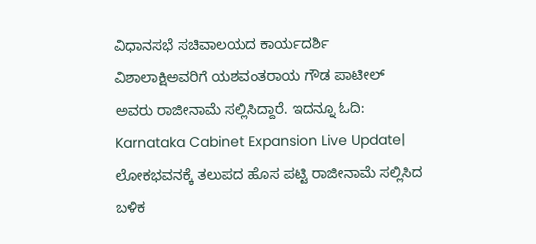ವಿಧಾನಸಭೆ ಸಚಿವಾಲಯದ ಕಾರ್ಯದರ್ಶಿ ವಿಶಾಲಾಕ್ಷಿಅವರಿಗೆ ಯಶವಂತರಾಯ ಗೌಡ ಪಾಟೀಲ್ ಅವರು ರಾಜೀನಾಮೆ ಸಲ್ಲಿಸಿದ್ದಾರೆ. ಇದನ್ನೂ ಓದಿ: Karnataka Cabinet Expansion Live Update| ಲೋಕಭವನಕ್ಕೆ ತಲುಪದ ಹೊಸ ಪಟ್ಟಿ ರಾಜೀನಾಮೆ ಸಲ್ಲಿಸಿದ ಬಳಿಕ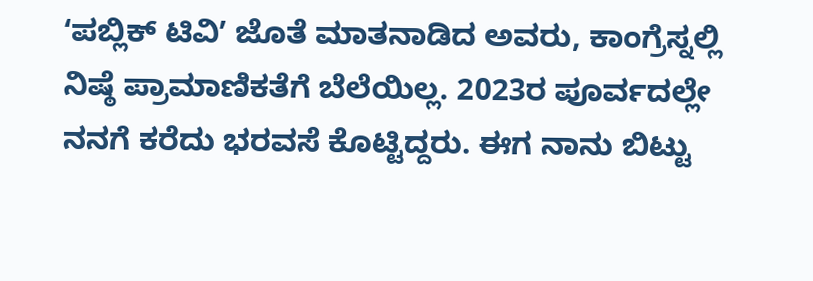ʻಪಬ್ಲಿಕ್ ಟಿವಿʼ ಜೊತೆ ಮಾತನಾಡಿದ ಅವರು, ಕಾಂಗ್ರೆಸ್ನಲ್ಲಿ ನಿಷ್ಠೆ ಪ್ರಾಮಾಣಿಕತೆಗೆ ಬೆಲೆಯಿಲ್ಲ. 2023ರ ಪೂರ್ವದಲ್ಲೇ ನನಗೆ ಕರೆದು ಭರವಸೆ ಕೊಟ್ಟಿದ್ದರು. ಈಗ ನಾನು ಬಿಟ್ಟು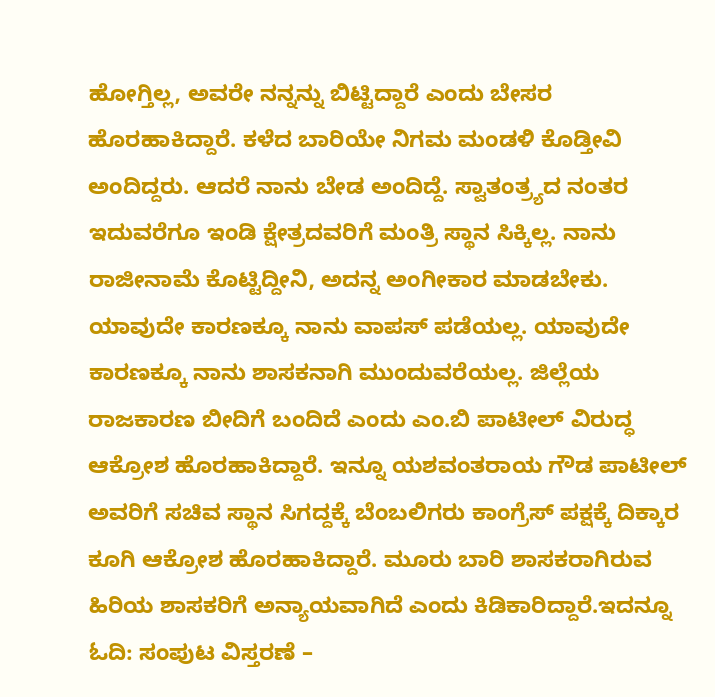ಹೋಗ್ತಿಲ್ಲ, ಅವರೇ ನನ್ನನ್ನು ಬಿಟ್ಟಿದ್ದಾರೆ ಎಂದು ಬೇಸರ ಹೊರಹಾಕಿದ್ದಾರೆ. ಕಳೆದ ಬಾರಿಯೇ ನಿಗಮ ಮಂಡಳಿ ಕೊಡ್ತೀವಿ ಅಂದಿದ್ದರು. ಆದರೆ ನಾನು ಬೇಡ ಅಂದಿದ್ದೆ. ಸ್ವಾತಂತ್ರ್ಯದ ನಂತರ ಇದುವರೆಗೂ ಇಂಡಿ ಕ್ಷೇತ್ರದವರಿಗೆ ಮಂತ್ರಿ ಸ್ಥಾನ ಸಿಕ್ಕಿಲ್ಲ. ನಾನು ರಾಜೀನಾಮೆ ಕೊಟ್ಟಿದ್ದೀನಿ, ಅದನ್ನ ಅಂಗೀಕಾರ ಮಾಡಬೇಕು. ಯಾವುದೇ ಕಾರಣಕ್ಕೂ ನಾನು ವಾಪಸ್ ಪಡೆಯಲ್ಲ. ಯಾವುದೇ ಕಾರಣಕ್ಕೂ ನಾನು ಶಾಸಕನಾಗಿ ಮುಂದುವರೆಯಲ್ಲ. ಜಿಲ್ಲೆಯ ರಾಜಕಾರಣ ಬೀದಿಗೆ ಬಂದಿದೆ ಎಂದು ಎಂ.ಬಿ ಪಾಟೀಲ್ ವಿರುದ್ಧ ಆಕ್ರೋಶ ಹೊರಹಾಕಿದ್ದಾರೆ. ಇನ್ನೂ ಯಶವಂತರಾಯ ಗೌಡ ಪಾಟೀಲ್ ಅವರಿಗೆ ಸಚಿವ ಸ್ಥಾನ ಸಿಗದ್ದಕ್ಕೆ ಬೆಂಬಲಿಗರು ಕಾಂಗ್ರೆಸ್ ಪಕ್ಷಕ್ಕೆ ದಿಕ್ಕಾರ ಕೂಗಿ ಆಕ್ರೋಶ ಹೊರಹಾಕಿದ್ದಾರೆ. ಮೂರು ಬಾರಿ ಶಾಸಕರಾಗಿರುವ ಹಿರಿಯ ಶಾಸಕರಿಗೆ ಅನ್ಯಾಯವಾಗಿದೆ ಎಂದು ಕಿಡಿಕಾರಿದ್ದಾರೆ.ಇದನ್ನೂ ಓದಿ: ಸಂಪುಟ ವಿಸ್ತರಣೆ –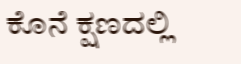ಕೊನೆ ಕ್ಷಣದಲ್ಲಿ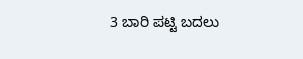3 ಬಾರಿ ಪಟ್ಟಿ ಬದಲು